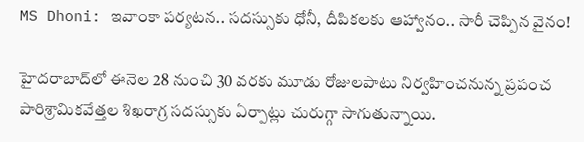MS Dhoni: ఇవాంకా పర్యటన.. సదస్సుకు ధోనీ, దీపికలకు ఆహ్వానం.. సారీ చెప్పిన వైనం!

హైదరాబాద్‌లో ఈనెల 28 నుంచి 30 వరకు మూడు రోజులపాటు నిర్వహించనున్న ప్రపంచ పారిశ్రామికవేత్తల శిఖరాగ్ర సదస్సుకు ఏర్పాట్లు చురుగ్గా సాగుతున్నాయి.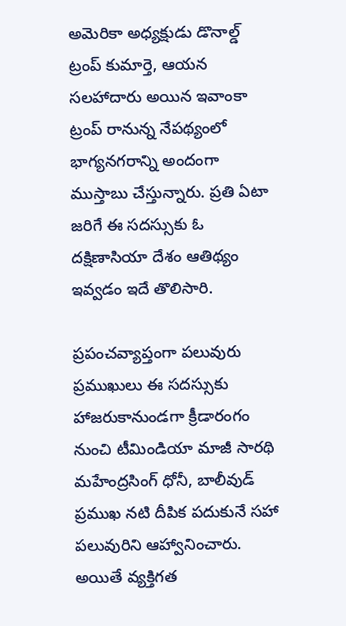అమెరికా అధ్యక్షుడు డొనాల్డ్ ట్రంప్ కుమార్తె, ఆయన  సలహాదారు అయిన ఇవాంకా ట్రంప్ రానున్న నేపథ్యంలో భాగ్యనగరాన్ని అందంగా ముస్తాబు చేస్తున్నారు. ప్రతి ఏటా జరిగే ఈ సదస్సుకు ఓ దక్షిణాసియా దేశం ఆతిథ్యం ఇవ్వడం ఇదే తొలిసారి.

ప్రపంచవ్యాప్తంగా పలువురు ప్రముఖులు ఈ సదస్సుకు హాజరుకానుండగా క్రీడారంగం నుంచి టీమిండియా మాజీ సారథి మహేంద్రసింగ్ ధోనీ, బాలీవుడ్ ప్రముఖ నటి దీపిక పదుకునే సహా పలువురిని ఆహ్వానించారు. అయితే వ్యక్తిగత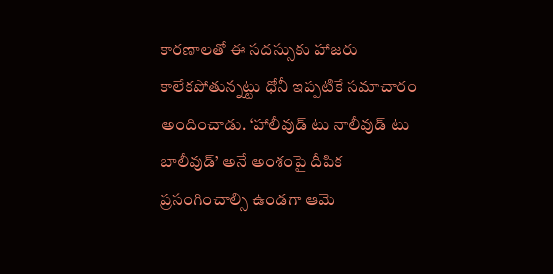కారణాలతో ఈ సదస్సుకు హాజరు కాలేకపోతున్నట్టు ధోనీ ఇప్పటికే సమాచారం అందించాడు. ‘హాలీవుడ్ టు నాలీవుడ్ టు బాలీవుడ్’ అనే అంశంపై దీపిక ప్రసంగించాల్సి ఉండగా ఆమె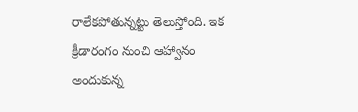రాలేకపోతున్నట్టు తెలుస్తోంది. ఇక క్రీడారంగం నుంచి ఆహ్వానం అందుకున్న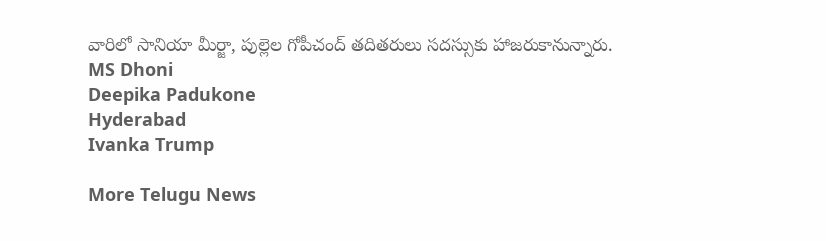వారిలో సానియా మీర్జా, పుల్లెల గోపీచంద్ తదితరులు సదస్సుకు హాజరుకానున్నారు.
MS Dhoni
Deepika Padukone
Hyderabad
Ivanka Trump

More Telugu News